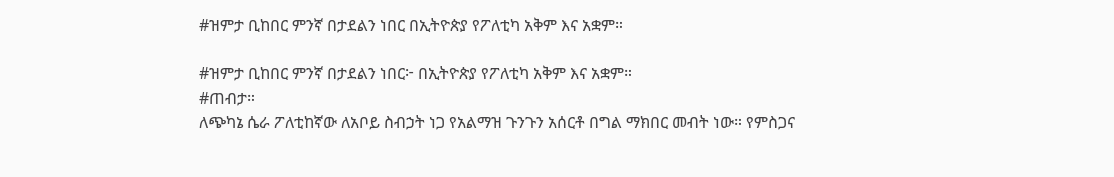#ዝምታ ቢከበር ምንኛ በታደልን ነበር በኢትዮጵያ የፖለቲካ አቅም እና አቋም።

#ዝምታ ቢከበር ምንኛ በታደልን ነበር፦ በኢትዮጵያ የፖለቲካ አቅም እና አቋም።
#ጠብታ።
ለጭካኔ ሴራ ፖለቲከኛው ለአቦይ ስብኃት ነጋ የአልማዝ ጉንጉን አሰርቶ በግል ማክበር መብት ነው። የምስጋና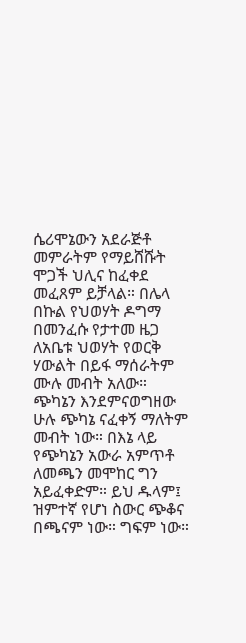ሴሪሞኔውን አደራጅቶ መምራትም የማይሸሹት ሞጋች ህሊና ከፈቀደ መፈጸም ይቻላል። በሌላ በኩል የህወሃት ዶግማ በመንፈሱ የታተመ ዜጋ ለአቤቱ ህወሃት የወርቅ ሃውልት በይፋ ማሰራትም ሙሉ መብት አለው። ጭካኔን እንደምናወግዘው ሁሉ ጭካኔ ናፈቀኝ ማለትም መብት ነው። በእኔ ላይ የጭካኔን አውራ አምጥቶ ለመጫን መሞከር ግን አይፈቀድም። ይህ ዱላም፤ ዝምተኛ የሆነ ስውር ጭቆና በጫናም ነው። ግፍም ነው።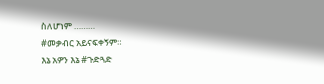ስለሆነም ………
#መቃብር አይናፍቀኝም።
እኔ አዎን እኔ #ጉድጓድ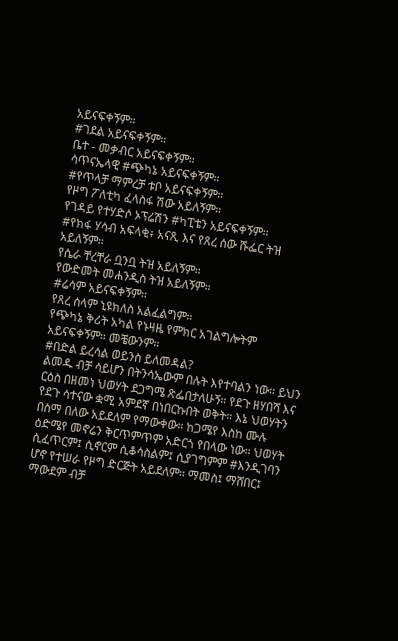አይናፍቀኝም።
#ገደል አይናፍቀኝም።
ቤተ - መቃብር አይናፍቀኝም።
ሳጥናኤላዊ #ጭካኔ አይናፍቀኝም።
#የጥላቻ ማምረቻ ቱቦ አይናፍቀኝም።
የዞግ ፖለቲካ ፈላስፋ ሽው አይለኝም።
የገዳይ የተሃድሶ ኦፕሬሽን #ካፒቴን አይናፍቀኝም።
#የክፋ ሃሳብ አፍላቂ፥ አናጺ እና የጸረ ሰው ሹፌር ትዝ አይለኝም።
የሴራ ቸረቸራ ቧንቧ ትዝ አይለኝም።
የውድመት መሐንዲስ ትዝ አይለኝም።
#ሬሳም አይናፍቀኝም።
የጸረ ሰላም ኒዩክለስ አልፈልግም።
የጭካኔ ቅሪት አካል የኑዛዜ የምክር አገልግሎትም አይናፍቀኝም። መቼውንም።
#በድል ይረሳል ወይንስ ይለመዳል?
ልመዱ ብቻ ሳይሆን በትንሳኤውም በሉት እየተባልን ነው። ይህን ርዕስ በዘመነ ህወሃት ደጋግሜ ጽፌበታለሁኝ። የደጉ ዘሃበሻ እና የደጉ ሳተናው ቋሚ አምደኛ በነበርኩበት ወቅት። እኔ ህወሃትን በስማ በለው አይደለም የማውቀው። ከጋሜየ እስከ ሙሉ ዕድሜየ መኖሬን ቅርጥምጥም አድርጎ የበላው ነው። ህወሃት ሲፈጥርም፤ ሲኖርም ሲቆሳስልም፤ ሲያገግምም #እንዲገባን ሆኖ የተሠራ የዞግ ድርጅት አይደለም። ማመስ፤ ማሸበር፤ ማውደም ብቻ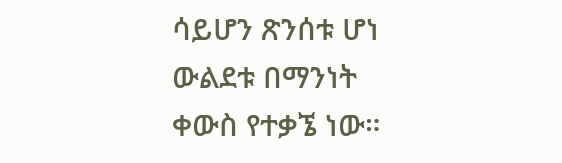ሳይሆን ጽንሰቱ ሆነ ውልደቱ በማንነት ቀውስ የተቃኜ ነው።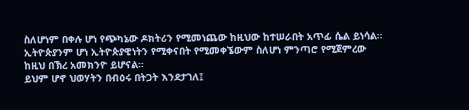ስለሆነም በቀሉ ሆነ የጭካኔው ዶክትሪን የሚመነጨው ከዚህው ከተሠራበት አጥፊ ሴል ይነሳል። ኢትዮጵያንም ሆነ ኢትዮጵያዊነትን የሚቀናበት የሚመቀኜውም ስለሆነ ምንጣሮ የሚጀምረው ከዚህ በኽረ አመክንዮ ይሆናል።
ይህም ሆኖ ህወሃትን በብዕሩ በትጋት እንደታገለ፤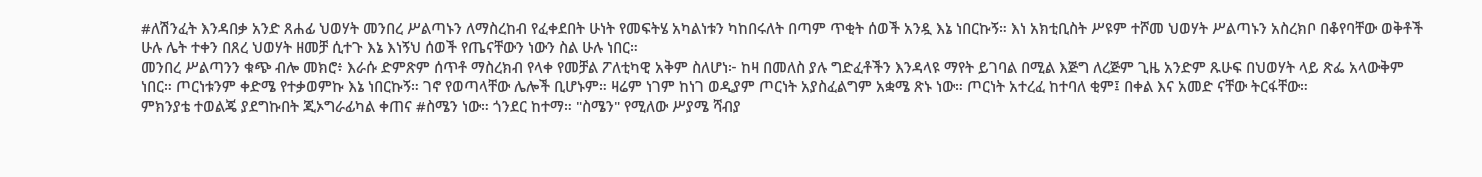#ለሽንፈት እንዳበቃ አንድ ጸሐፊ ህወሃት መንበረ ሥልጣኑን ለማስረከብ የፈቀደበት ሁነት የመፍትሄ አካልነቱን ካከበሩለት በጣም ጥቂት ሰወች አንዷ እኔ ነበርኩኝ። እነ አክቲቢስት ሥዩም ተሾመ ህወሃት ሥልጣኑን አስረክቦ በቆየባቸው ወቅቶች ሁሉ ሌት ተቀን በጸረ ህወሃት ዘመቻ ሲተጉ እኔ እነኝህ ሰወች የጤናቸውን ነውን ስል ሁሉ ነበር።
መንበረ ሥልጣንን ቁጭ ብሎ መክሮ፥ እራሱ ድምጽም ሰጥቶ ማስረክብ የላቀ የመቻል ፖለቲካዊ አቅም ስለሆነ፦ ከዛ በመለስ ያሉ ግድፈቶችን እንዳላዩ ማየት ይገባል በሚል እጅግ ለረጅም ጊዜ አንድም ጹሁፍ በህወሃት ላይ ጽፌ አላውቅም ነበር። ጦርነቱንም ቀድሜ የተቃወምኩ እኔ ነበርኩኝ። ገኖ የወጣላቸው ሌሎች ቢሆኑም። ዛሬም ነገም ከነገ ወዲያም ጦርነት አያስፈልግም አቋሜ ጽኑ ነው። ጦርነት አተረፈ ከተባለ ቂም፤ በቀል እና አመድ ናቸው ትርፋቸው።
ምክንያቴ ተወልጄ ያደግኩበት ጂኦግራፊካል ቀጠና #ስሜን ነው። ጎንደር ከተማ። "ስሜን" የሚለው ሥያሜ ሻብያ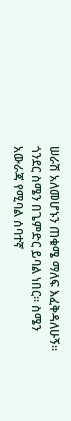ሠራሽ አለመሆኑን ጠቁሜ ማለፍ እፈቅዳለሁኝ። ጎንደር ስሜን በጌምድር ይባል ነበር። ስሜን አውራጃ የሚባል ሰባተኛ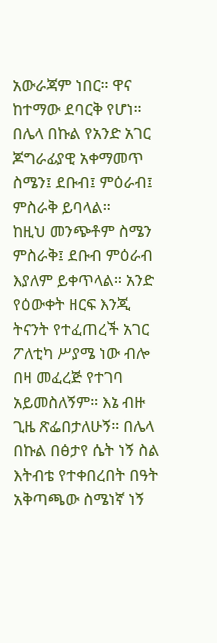አውራጃም ነበር። ዋና ከተማው ደባርቅ የሆነ። በሌላ በኩል የአንድ አገር ጆግራፊያዊ አቀማመጥ ስሜን፤ ደቡብ፤ ምዕራብ፤ ምስራቅ ይባላል።
ከዚህ መንጭቶም ስሜን ምስራቅ፤ ደቡብ ምዕራብ እያለም ይቀጥላል። አንድ የዕውቀት ዘርፍ እንጂ ትናንት የተፈጠረች አገር ፖለቲካ ሥያሜ ነው ብሎ በዛ መፈረጅ የተገባ አይመስለኝም። እኔ ብዙ ጊዜ ጽፌበታለሁኝ። በሌላ በኩል በፅታየ ሴት ነኝ ስል እትብቴ የተቀበረበት በዓት አቅጣጫው ስሜነኛ ነኝ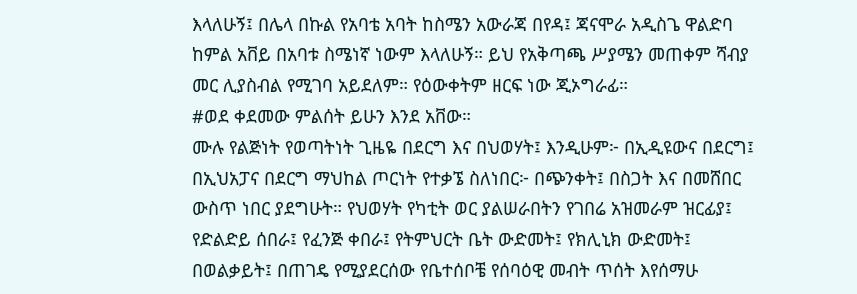እላለሁኝ፤ በሌላ በኩል የአባቴ አባት ከስሜን አውራጃ በየዳ፤ ጃናሞራ አዲስጌ ዋልድባ ከምል አቨይ በአባቱ ስሜነኛ ነውም እላለሁኝ። ይህ የአቅጣጫ ሥያሜን መጠቀም ሻብያ መር ሊያስብል የሚገባ አይደለም። የዕውቀትም ዘርፍ ነው ጂኦግራፊ።
#ወደ ቀደመው ምልሰት ይሁን እንደ አቨው።
ሙሉ የልጅነት የወጣትነት ጊዜዬ በደርግ እና በህወሃት፤ እንዲሁም፦ በኢዲዩውና በደርግ፤ በኢህአፓና በደርግ ማህከል ጦርነት የተቃኜ ስለነበር፦ በጭንቀት፤ በስጋት እና በመሸበር ውስጥ ነበር ያደግሁት። የህወሃት የካቲት ወር ያልሠራበትን የገበሬ አዝመራም ዝርፊያ፤ የድልድይ ሰበራ፤ የፈንጅ ቀበራ፤ የትምህርት ቤት ውድመት፤ የክሊኒክ ውድመት፤ በወልቃይት፤ በጠገዴ የሚያደርሰው የቤተሰቦቼ የሰባዕዊ መብት ጥሰት እየሰማሁ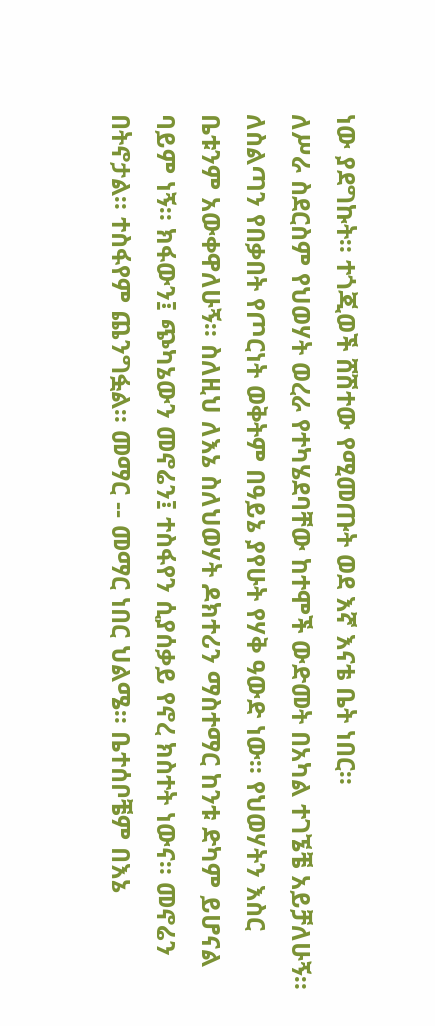ነው ያደግኩት። ተጎጂወች ሸሽተው የሚመጡት ወደ እኛ እናቴ ቤት ነበር።
ለሥራ ስደርስም የህወሃት ወረራ የተካሄደባቸው ከተሞች ውድመት በአካል ተገኜቼ አይቻለሁኝ። ለስልጣን የበቃበት የጦርነት ወቅትም በዓይኔ ያየሁት የሃቅ ዓውድ ነው። የህወሃትን እስር ቤቱንም አውቀዋለሁኝ። ስለዚህ ለእኔ ስለህወሃት ዶክተሪን ማስተማር ከንቱ ድካም ይሆናል ባይም ነኝ። ክፋውን፤ ጭካኔውን መኖሬን፤ ተስፋየን ሲያሰቃይ የኖረ ክስተት ነውና። መኖሬን በትኖታል። ተስፋየም ጨንግፏል። መማር -- መማር ነበር ህልሜ። ቤተሰቦቼም በእኔ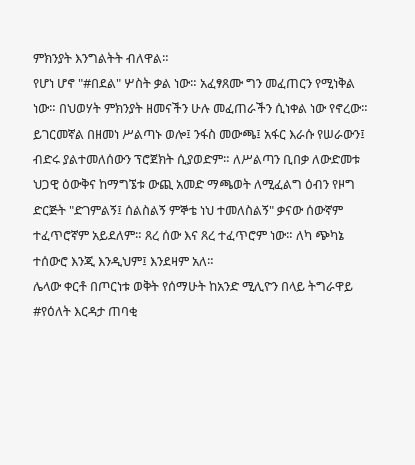ምክንያት እንግልትት ብለዋል።
የሆነ ሆኖ "#በደል" ሦስት ቃል ነው። አፈፃጸሙ ግን መፈጠርን የሚነቅል ነው። በህወሃት ምክንያት ዘመናችን ሁሉ መፈጠራችን ሲነቀል ነው የኖረው። ይገርመኛል በዘመነ ሥልጣኑ ወሎ፤ ንፋስ መውጫ፤ አፋር እራሱ የሠራውን፤ ብድሩ ያልተመለሰውን ፕሮጀክት ሲያወድም። ለሥልጣን ቢበቃ ለውድመቱ ህጋዊ ዕውቅና ከማግኜቱ ውጪ አመድ ማጫወት ለሚፈልግ ዕብን የዞግ ድርጅት "ድገምልኝ፤ ሰልስልኝ ምኞቴ ነህ ተመለስልኝ" ቃናው ሰውኛም ተፈጥሮኛም አይደለም። ጸረ ሰው እና ጸረ ተፈጥሮም ነው። ለካ ጭካኔ ተሰውሮ እንጂ እንዲህም፤ እንደዛም አለ።
ሌላው ቀርቶ በጦርነቱ ወቅት የሰማሁት ከአንድ ሚሊዮን በላይ ትግራዋይ #የዕለት እርዳታ ጠባቂ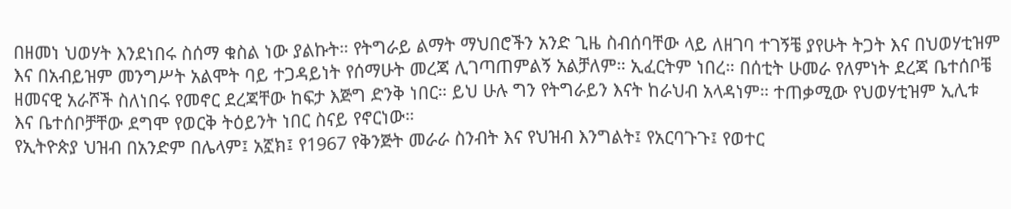በዘመነ ህወሃት እንደነበሩ ስሰማ ቁስል ነው ያልኩት። የትግራይ ልማት ማህበሮችን አንድ ጊዜ ስብሰባቸው ላይ ለዘገባ ተገኝቼ ያየሁት ትጋት እና በህወሃቲዝም እና በአብይዝም መንግሥት አልሞት ባይ ተጋዳይነት የሰማሁት መረጃ ሊገጣጠምልኝ አልቻለም። ኢፈርትም ነበረ። በሰቲት ሁመራ የለምነት ደረጃ ቤተሰቦቼ ዘመናዊ አራሾች ስለነበሩ የመኖር ደረጃቸው ከፍታ እጅግ ድንቅ ነበር። ይህ ሁሉ ግን የትግራይን እናት ከራህብ አላዳነም። ተጠቃሚው የህወሃቲዝም ኢሊቱ እና ቤተሰቦቻቸው ደግሞ የወርቅ ትዕይንት ነበር ስናይ የኖርነው።
የኢትዮጵያ ህዝብ በአንድም በሌላም፤ አኟክ፤ የ1967 የቅንጅት መራራ ስንብት እና የህዝብ እንግልት፤ የአርባጉጉ፤ የወተር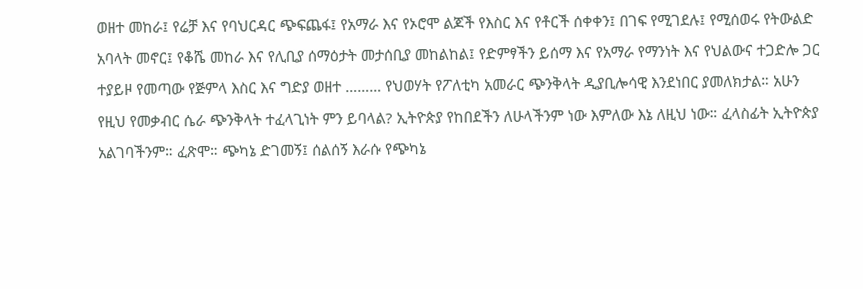ወዘተ መከራ፤ የሬቻ እና የባህርዳር ጭፍጨፋ፤ የአማራ እና የኦሮሞ ልጆች የእስር እና የቶርች ሰቀቀን፤ በገፍ የሚገደሉ፤ የሚሰወሩ የትውልድ አባላት መኖር፤ የቆሼ መከራ እና የሊቢያ ሰማዕታት መታሰቢያ መከልከል፤ የድምፃችን ይሰማ እና የአማራ የማንነት እና የህልውና ተጋድሎ ጋር ተያይዞ የመጣው የጅምላ እስር እና ግድያ ወዘተ ……… የህወሃት የፖለቲካ አመራር ጭንቅላት ዲያቢሎሳዊ እንደነበር ያመለክታል። አሁን የዚህ የመቃብር ሴራ ጭንቅላት ተፈላጊነት ምን ይባላል? ኢትዮጵያ የከበደችን ለሁላችንም ነው እምለው እኔ ለዚህ ነው። ፈላስፊት ኢትዮጵያ አልገባችንም። ፈጽሞ። ጭካኔ ድገመኝ፤ ሰልሰኝ እራሱ የጭካኔ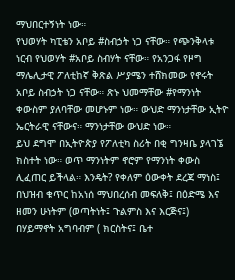ማህበርተኝነት ነው።
የህወሃት ካፒቴን አቦይ #ስብኃት ነጋ ናቸው። የጭንቅላቱ ነርብ የህወሃት #አቦይ ስብሃት ናቸው። የአንጋፋ የዞግ ማሌሊታዊ ፖለቲከኛ ቅጽል ሥያሜን ተሸክመው የኖሩት አቦይ ስብኃት ነጋ ናቸው። ጽኑ ህመማቸው #የማንነት ቀውስም ያለባቸው መሆኑም ነው። ውህድ ማንነታቸው ኢትዮ ኤርትራዊ ናቸውና። ማንነታቸው ውህድ ነው።
ይህ ደግሞ በኢትዮጵያ የፖለቲካ ስሪት በቂ ግንዛቤ ያላገኜ ክስተት ነው። ወጥ ማንነትም ኖሮም የማንነት ቀውስ ሊፈጠር ይችላል። እንዴት? የቀለም ዕውቀት ደረጃ ማነስ፤ በህዝብ ቁጥር ከአነሰ ማህበረሰብ መፍለቅ፤ በዕድሜ እና ዘመን ሁነትም (ወጣትነት፤ ጉልምስ እና እርጅና፤) በሃይማኖት አግባብም ( ክርስትና፤ ቤተ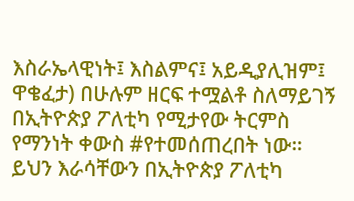እስራኤላዊነት፤ እስልምና፤ አይዲያሊዝም፤ ዋቄፈታ) በሁሉም ዘርፍ ተሟልቶ ስለማይገኝ በኢትዮጵያ ፖለቲካ የሚታየው ትርምስ የማንነት ቀውስ #የተመሰጠረበት ነው። ይህን እራሳቸውን በኢትዮጵያ ፖለቲካ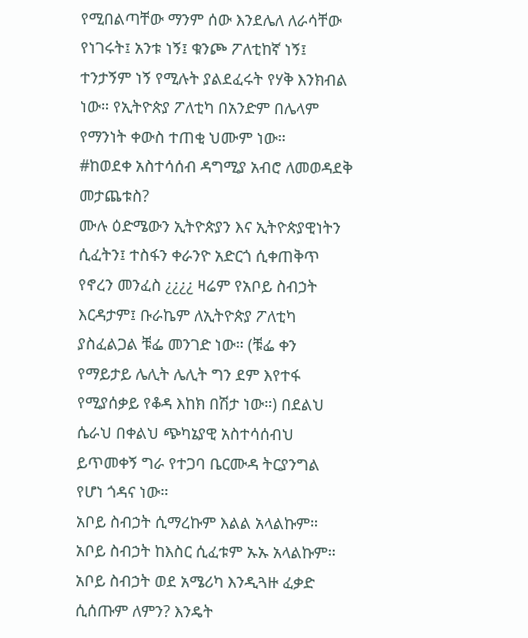የሚበልጣቸው ማንም ሰው እንደሌለ ለራሳቸው የነገሩት፤ አንቱ ነኝ፤ ቁንጮ ፖለቲከኛ ነኝ፤ ተንታኝም ነኝ የሚሉት ያልደፈሩት የሃቅ እንክብል ነው። የኢትዮጵያ ፖለቲካ በአንድም በሌላም የማንነት ቀውስ ተጠቂ ህሙም ነው።
#ከወደቀ አስተሳሰብ ዳግሚያ አብሮ ለመወዳደቅ መታጨቱስ?
ሙሉ ዕድሜውን ኢትዮጵያን እና ኢትዮጵያዊነትን ሲፈትን፤ ተስፋን ቀራንዮ አድርጎ ሲቀጠቅጥ የኖረን መንፈስ ¿¿¿¿ ዛሬም የአቦይ ስብኃት እርዳታም፤ ቡራኬም ለኢትዮጵያ ፖለቲካ ያስፈልጋል ቹፌ መንገድ ነው። (ቹፌ ቀን የማይታይ ሌሊት ሌሊት ግን ደም እየተፋ የሚያሰቃይ የቆዳ እከክ በሽታ ነው።) በደልህ ሴራህ በቀልህ ጭካኔያዊ አስተሳሰብህ ይጥመቀኝ ግራ የተጋባ ቤርሙዳ ትርያንግል የሆነ ጎዳና ነው።
አቦይ ስብኃት ሲማረኩም እልል አላልኩም። አቦይ ስብኃት ከእስር ሲፈቱም ኡኡ አላልኩም። አቦይ ስብኃት ወደ አሜሪካ እንዲጓዙ ፈቃድ ሲሰጡም ለምን? እንዴት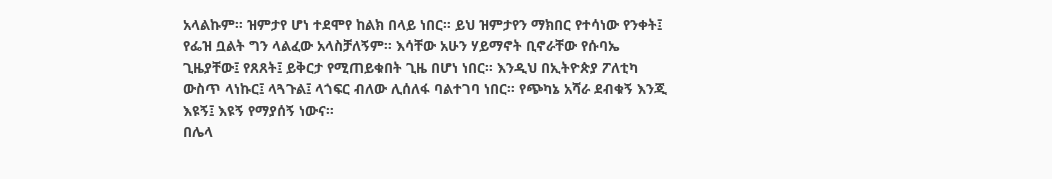አላልኩም። ዝምታየ ሆነ ተደሞየ ከልክ በላይ ነበር። ይህ ዝምታየን ማክበር የተሳነው የንቀት፤ የፌዝ ቧልት ግን ላልፈው አላስቻለኝም። እሳቸው አሁን ሃይማኖት ቢኖራቸው የሱባኤ ጊዜያቸው፤ የጸጸት፤ ይቅርታ የሚጠይቁበት ጊዜ በሆነ ነበር። እንዲህ በኢትዮጵያ ፖለቲካ ውስጥ ላነኩር፤ ላጓጉል፤ ላጎፍር ብለው ሊሰለፋ ባልተገባ ነበር። የጭካኔ አሻራ ደብቁኝ እንጂ እዩኝ፤ እዩኝ የማያሰኝ ነውና።
በሌላ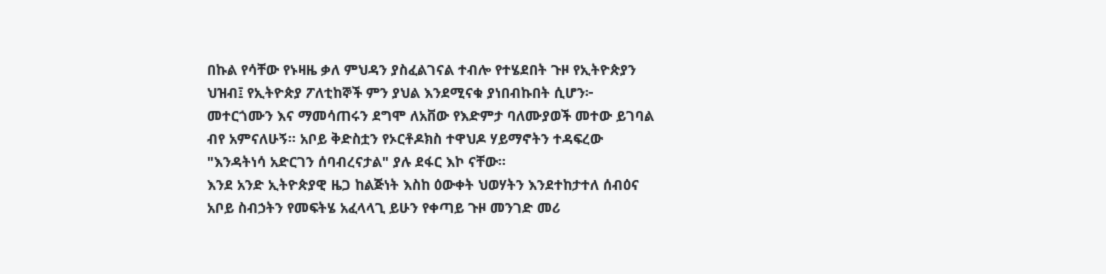በኩል የሳቸው የኑዛዜ ቃለ ምህዳን ያስፈልገናል ተብሎ የተሄደበት ጉዞ የኢትዮጵያን ህዝብ፤ የኢትዮጵያ ፖለቲከኞች ምን ያህል እንደሚናቁ ያነበብኩበት ሲሆን፦ መተርጎሙን እና ማመሳጠሩን ደግሞ ለአቨው የእድምታ ባለሙያወች መተው ይገባል ብየ አምናለሁኝ። አቦይ ቅድስቷን የኦርቶዶክስ ተዋህዶ ሃይማኖትን ተዳፍረው "እንዳትነሳ አድርገን ሰባብረናታል" ያሉ ደፋር እኮ ናቸው።
እንደ አንድ ኢትዮጵያዊ ዜጋ ከልጅነት እስከ ዕውቀት ህወሃትን እንደተከታተለ ሰብዕና አቦይ ስብኃትን የመፍትሄ አፈላላጊ ይሁን የቀጣይ ጉዞ መንገድ መሪ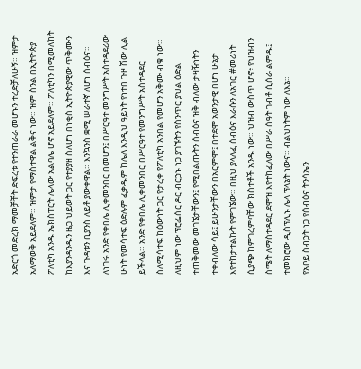አድርጎ መድረክ ማመቻቸት ድፍረቱ የተንጠራራ መሆኑን ተረድቻለሁኝ። ዝምታ አለማወቅ አይደለም። ዝምታ የማስተዋል ልቅና ነው። ዝም ስንል በኢትዮጵያ ፖለቲካ አንዱ ኤክስፐርት ሌላው አልባሌ ሆኖ አይደለም። ፖለቲካን በሚመለከት ከእያንዳንዱን ዜጋ ህይወት ጋር የተያያዘ ስለሆነ በነቂስ ኢትዮጵያዊው ጥቅሙን እና ጉዳቱን ቢያንስ ለይቶ ያውቀዋል። እንኳንስ ቋሚ ሠራተኛ ለሆነ ሰብዕና። ለነገሩ አንድ የቀበሌ ሊቀመንበር በመሆን፤ በሥርዓተ መንግሥት አስተዳደሪው ሁነት የመሳተፍ ዕድሉም ፈቃዱም ከሌለ እንዲህ ዓይነት የነተበ ጉዞ ሽው ሊል ይችላል። አንድ የቀበሌ ሊቀመንበር በሥርዓተ የመንግሥት አስተዳደር ስለሚሳተፍ ከዕውነት ጋር የታረቀ የፖለቲካ አንበል የመሆን አቅሙ ብቁ ነው።
ለዚህም ነው ፕሮፌሰር ዶር ብርኃኑ ነጋ ያገኙትን የስንጥር ያህል ዕድል ተጠቅመው መገኜታቸውን፤ የሚበልጡትን ሰብዕና ዝቅ ብለው ታዛዥነትን ተቀብለው ሳይ፤ ይሁንታቸውን በአርምሞ፤ በተደሞ አወንታዊ በሆነ ሁኔታ እየተከታተልኩት የምገኜው። በዚህ ያላለፈ ሰብዕና እራሱን ለአገር #መሪነት ሲያጭ ከምገረምባቸው ክስተቶች አንዱ ነው። ህዝብ ውስጥ ሆኖ፥ የህዝብን ስሜት ለማስተዳደር ደሞዝ እየተከፈለው በሥራ ሰዓት ገብቶ ሲሰራ ልምዱ፤ ተመክሮው ዲስፕሊኑ ሌላ ፕላኔት ነውና። ብልህነትም ነው ለእኔ።
የአቦይ ስብኃት ነጋ የሰብዕና ትንሳኤን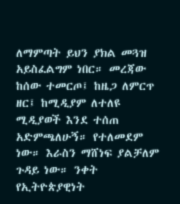ለማምጣት ይህን ያክል መጓዝ አይስፈልግም ነበር። መረጃው ከሰው ተመርጦ፤ ከዜጋ ለምርጥ ዘር፤ ከሚዲያም ለተለዩ ሚዲያወች እንደ ተሰጠ አድምጫለሁኝ። የተለመደም ነው። እራስን ማሸነፍ ያልቻለም ጉዳይ ነው። ንቀት የኢትዮጵያዊነት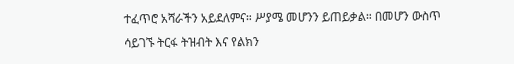ተፈጥሮ አሻራችን አይደለምና። ሥያሜ መሆንን ይጠይቃል። በመሆን ውስጥ ሳይገኙ ትርፋ ትዝብት እና የልክን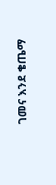ገመና እንደ ቄጤማ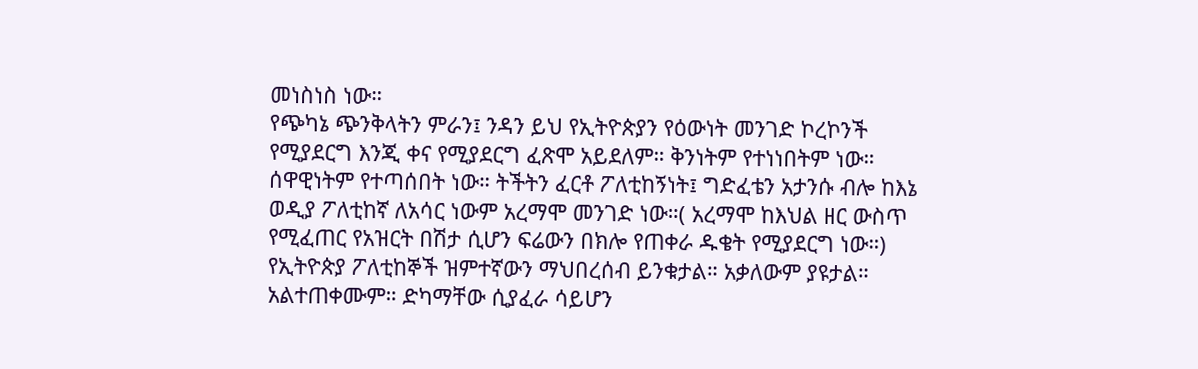መነስነስ ነው።
የጭካኔ ጭንቅላትን ምራን፤ ንዳን ይህ የኢትዮጵያን የዕውነት መንገድ ኮረኮንች የሚያደርግ እንጂ ቀና የሚያደርግ ፈጽሞ አይደለም። ቅንነትም የተነነበትም ነው። ሰዋዊነትም የተጣሰበት ነው። ትችትን ፈርቶ ፖለቲከኝነት፤ ግድፈቴን አታንሱ ብሎ ከእኔ ወዲያ ፖለቲከኛ ለአሳር ነውም አረማሞ መንገድ ነው።( አረማሞ ከእህል ዘር ውስጥ የሚፈጠር የአዝርት በሽታ ሲሆን ፍሬውን በክሎ የጠቀራ ዱቄት የሚያደርግ ነው።)
የኢትዮጵያ ፖለቲከኞች ዝምተኛውን ማህበረሰብ ይንቁታል። አቃለውም ያዩታል። አልተጠቀሙም። ድካማቸው ሲያፈራ ሳይሆን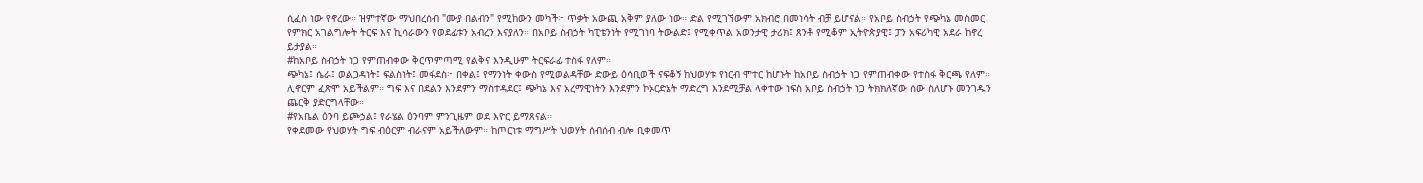ሲፈስ ነው የኖረው። ዝምተኛው ማህበረሰብ "ሙያ በልብን" የሚከውን መካች፦ ጥቃት አውጪ አቅም ያለው ነው። ድል የሚገኘውም አክብሮ በመነሳት ብቻ ይሆናል። የአቦይ ስብኃት የጭካኔ መስመር የምክር አገልግሎት ትርፍ እና ኪሳራውን የወደፊቱን አብረን እናያለን። በአቦይ ስብኃት ካፒቴንነት የሚገነባ ትውልድ፤ የሚቀጥል አወንታዊ ታሪክ፤ ጸንቶ የሚቆም ኢትዮጵያዊ፤ ፓን አፍሪካዊ አደራ ከኖረ ይታያል።
#ከአቦይ ስብኃት ነጋ የምጠብቀው ቅርጥምጣሚ የልቅና እንዲሁም ትርፍራፊ ተስፋ የለም።
ጭካኔ፤ ሴራ፤ ወልጋዳነት፤ ፍልስነት፤ መፋደስ፦ በቀል፤ የማንነት ቀውስ የሚወልዳቸው ድውይ ዕሳቢወች ናፍቆኝ ከህወሃቱ የነርብ ሞተር ከሆኑት ከአቦይ ስብኃት ነጋ የምጠብቀው የተስፋ ቅርጫ የለም። ሊኖርም ፈጽሞ አይችልም። ግፍ እና በደልን እንደምን ማስተዳደር፤ ጭካኔ እና አረማዊነትን እንደምን ኮኦርድኔት ማድረግ እንደሚቻል ላቀተው ነፍስ አቦይ ስብኃት ነጋ ትክክለኛው ሰው ስለሆኑ መንገዱን ጨርቅ ያድርግላቸው።
#የአቤል ዕንባ ይጮኃል፤ የራሄል ዕንባም ምንጊዜም ወደ እዮር ይማጸናል።
የቀደመው የህወሃት ግፍ ብዕርም ብራናም አይችለውም። ከጦርነቱ ማግሥት ህወሃት ሰብሰብ ብሎ ቢቀመጥ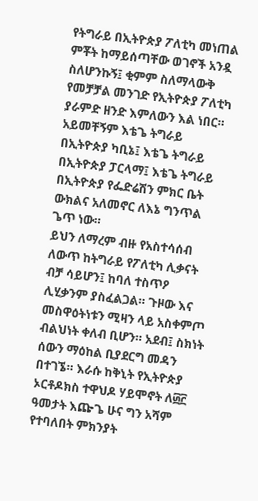የትግራይ በኢትዮጵያ ፖለቲካ መነጠል ምቾት ከማይሰጣቸው ወገኖች አንዷ ስለሆንኩኝ፤ ቂምም ስለማላውቅ የመቻቻል መንገድ የኢትዮጵያ ፖለቲካ ያራምድ ዘንድ እምለውን እል ነበር። አይመቸኝም እቴጌ ትግራይ በኢትዮጵያ ካቢኔ፤ እቴጌ ትግራይ በኢትዮጵያ ፓርላማ፤ እቴጌ ትግራይ በኢትዮጵያ የፌድሬሽን ምክር ቤት ውክልና አለመኖር ለእኔ ግንጥል ጌጥ ነው።
ይህን ለማረም ብዙ የአስተሳሰብ ለውጥ ከትግራይ የፖለቲካ ሊቃናት ብቻ ሳይሆን፤ ከባለ ተስጥዖ ሊሂቃንም ያስፈልጋል። ጉዞው እና መስዋዕትነቱን ሚዛን ላይ አስቀምጦ ብልህነት ቀለብ ቢሆን። አደብ፤ ስክነት ሰውን ማዕከል ቢያደርግ መዳን በተገኜ። እራሱ ከቅኒት የኢትዮጵያ ኦርቶዶክስ ተዋህዶ ሃይሞኖት ለ፴፫ ዓመታት እጬጌ ሁና ግን አሻም የተባለበት ምክንያት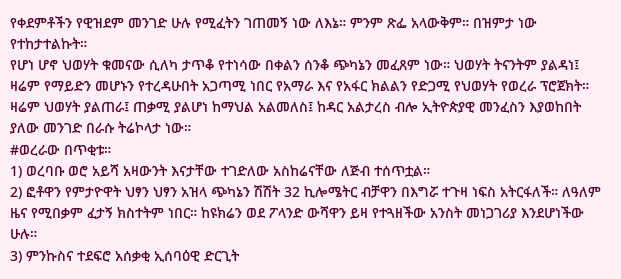የቀደምቶችን የዊዝደም መንገድ ሁሉ የሚፈትን ገጠመኝ ነው ለእኔ። ምንም ጽፌ አላውቅም። በዝምታ ነው የተከታተልኩት።
የሆነ ሆኖ ህወሃት ቁመናው ሲለካ ታጥቆ የተነሳው በቀልን ሰንቆ ጭካኔን መፈጸም ነው። ህወሃት ትናንትም ያልዳነ፤ ዛሬም የማይድን መሆኑን የተረዳሁበት አጋጣሚ ነበር የአማራ እና የአፋር ክልልን የድጋሚ የህወሃት የወረራ ፕሮጀክት። ዛሬም ህወሃት ያልጠራ፤ ጠቃሚ ያልሆነ ከማህል አልመለስ፤ ከዳር አልታረስ ብሎ ኢትዮጵያዊ መንፈስን እያወከበት ያለው መንገድ በራሱ ትሬኮላታ ነው።
#ወረራው በጥቂቱ።
1) ወረባቡ ወሮ አይሻ አዛውንት እናታቸው ተገድለው አስከሬናቸው ለጅብ ተሰጥቷል።
2) ፎቶዋን የምታዮዋት ህፃን ህፃን አዝላ ጭካኔን ሽሽት 32 ኪሎሜትር ብቻዋን በእግሯ ተጉዛ ነፍስ አትርፋለች። ለዓለም ዜና የሚበቃም ፈታኝ ክስተትም ነበር። ከዩክሬን ወደ ፖላንድ ውሻዋን ይዛ የተጓዘችው አንስት መነጋገሪያ እንደሆነችው ሁሉ።
3) ምንኩስና ተደፍሮ አሰቃቂ ኢሰባዕዊ ድርጊት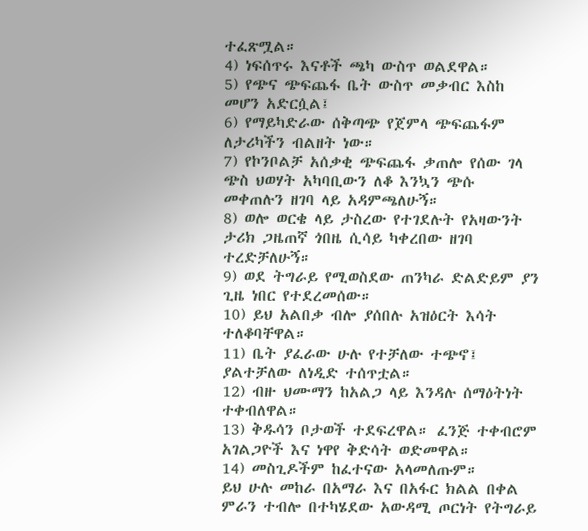ተፈጽሟል።
4) ነፍሰጥሩ እናቶች ጫካ ውስጥ ወልደዋል።
5) የጭና ጭፍጨፋ ቤት ውስጥ መቃብር እስከ መሆን አድርሷል፤
6) የማይካድራው ሰቅጣጭ የጀምላ ጭፍጨፋም ለታሪካችን ብልዘት ነው።
7) የኮንቦልቻ አሰቃቂ ጭፍጨፋ ቃጠሎ የሰው ገላ ጭስ ህወሃት አካባቢውን ለቆ እንኳን ጭሱ መቀጠሉን ዘገባ ላይ አዳምጫለሁኝ።
8) ወሎ ወርቄ ላይ ታስረው የተገደሉት የአዛውንት ታሪክ ጋዜጠኛ ጎበዜ ሲሳይ ካቀረበው ዘገባ ተረድቻለሁኝ።
9) ወደ ትግራይ የሚወስደው ጠንካራ ድልድይም ያን ጊዜ ነበር የተደረመሰው።
10) ይህ አልበቃ ብሎ ያሰበሉ አዝዕርት እሳት ተለቆባቸዋል።
11) ቤት ያፈራው ሁሉ የተቻለው ተጭኖ፤ ያልተቻለው ለነዲድ ተሰጥቷል።
12) ብዙ ህሙማን ከአልጋ ላይ እንዳሉ ሰማዕትነት ተቀብለዋል።
13) ቅዱሳን ቦታወች ተደፍረዋል። ፈንጅ ተቀብሮም አገልጋዮች እና ነዋየ ቅድሳት ወድመዋል።
14) መስጊዶችም ከፈተናው አላመለጡም።
ይህ ሁሉ መከራ በአማራ እና በአፋር ክልል በቀል ምራን ተብሎ በተካሄደው አውዳሚ ጦርነት የትግራይ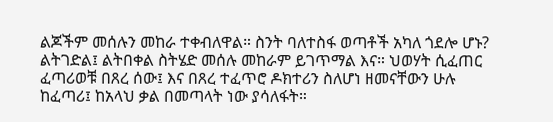ልጆችም መሰሉን መከራ ተቀብለዋል። ስንት ባለተስፋ ወጣቶች አካለ ጎደሎ ሆኑ? ልትገድል፤ ልትበቀል ስትሄድ መሰሉ መከራም ይገጥማል እና። ህወሃት ሲፈጠር ፈጣሪወቹ በጸረ ሰው፤ እና በጸረ ተፈጥሮ ዶክተሪን ስለሆነ ዘመናቸውን ሁሉ ከፈጣሪ፤ ከአላህ ቃል በመጣላት ነው ያሳለፋት።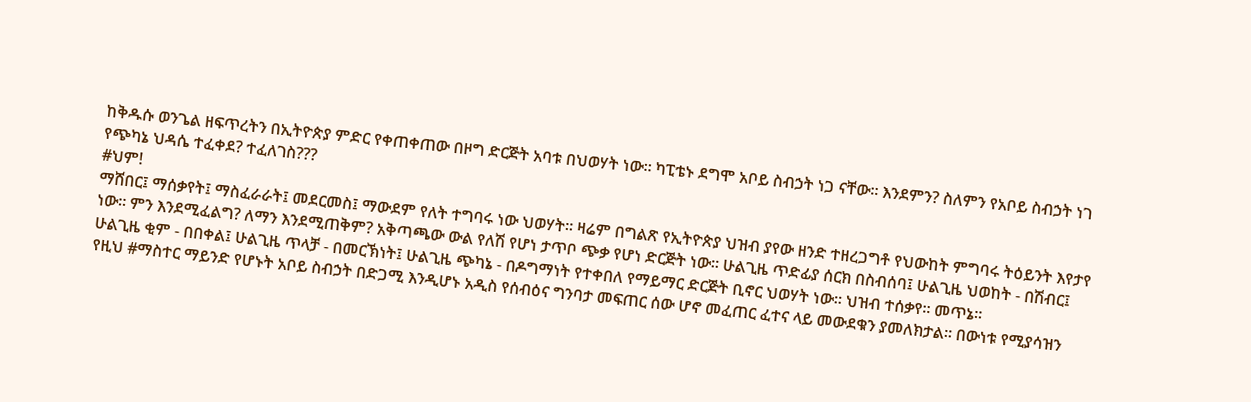ከቅዱሱ ወንጌል ዘፍጥረትን በኢትዮጵያ ምድር የቀጠቀጠው በዞግ ድርጅት አባቱ በህወሃት ነው። ካፒቴኑ ደግሞ አቦይ ስብኃት ነጋ ናቸው። እንደምን? ስለምን የአቦይ ስብኃት ነገ የጭካኔ ህዳሴ ተፈቀደ? ተፈለገስ???
#ህም!
ማሸበር፤ ማሰቃየት፤ ማስፈራራት፤ መደርመስ፤ ማውደም የለት ተግባሩ ነው ህወሃት። ዛሬም በግልጽ የኢትዮጵያ ህዝብ ያየው ዘንድ ተዘረጋግቶ የህውከት ምግባሩ ትዕይንት እየታየ ነው። ምን እንደሚፈልግ? ለማን እንደሚጠቅም? አቅጣጫው ውል የለሽ የሆነ ታጥቦ ጭቃ የሆነ ድርጅት ነው። ሁልጊዜ ጥድፊያ ሰርክ በስብሰባ፤ ሁልጊዜ ህወከት - በሽብር፤ ሁልጊዜ ቂም - በበቀል፤ ሁልጊዜ ጥላቻ - በመርኽነት፤ ሁልጊዜ ጭካኔ - በዶግማነት የተቀበለ የማይማር ድርጅት ቢኖር ህወሃት ነው። ህዝብ ተሰቃየ። መጥኔ።
የዚህ #ማስተር ማይንድ የሆኑት አቦይ ስብኃት በድጋሚ እንዲሆኑ አዲስ የሰብዕና ግንባታ መፍጠር ሰው ሆኖ መፈጠር ፈተና ላይ መውደቁን ያመለክታል። በውነቱ የሚያሳዝን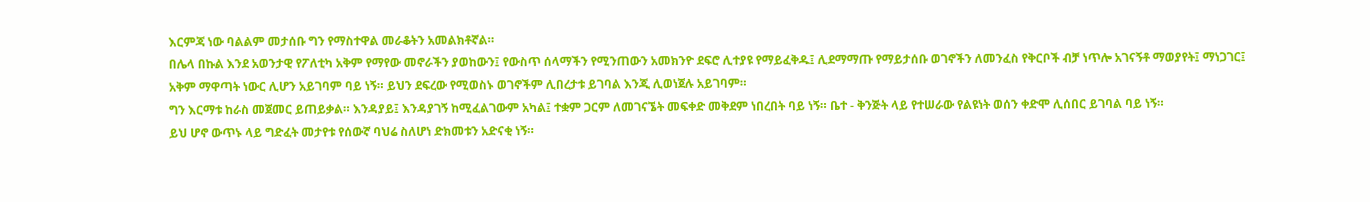እርምጃ ነው ባልልም መታሰቡ ግን የማስተዋል መራቆትን አመልክቶኛል።
በሌላ በኩል እንደ አወንታዊ የፖለቲካ አቅም የማየው መኖራችን ያወከውን፤ የውስጥ ሰላማችን የሚንጠውን አመክንዮ ደፍሮ ሊተያዩ የማይፈቅዱ፤ ሊደማማጡ የማይታሰቡ ወገኖችን ለመንፈስ የቅርቦች ብቻ ነጥሎ አገናኝቶ ማወያየት፤ ማነጋገር፤ አቅም ማዋጣት ነውር ሊሆን አይገባም ባይ ነኝ። ይህን ደፍረው የሚወስኑ ወገኖችም ሊበረታቱ ይገባል እንጂ ሊወነጀሉ አይገባም።
ግን እርማቱ ከራስ መጀመር ይጠይቃል። እንዳያይ፤ እንዳያገኝ ከሚፈልገውም አካል፤ ተቋም ጋርም ለመገናኜት መፍቀድ መቅደም ነበረበት ባይ ነኝ። ቤተ - ቅንጅት ላይ የተሠራው የልዩነት ወሰን ቀድሞ ሊሰበር ይገባል ባይ ነኝ።
ይህ ሆኖ ውጥኑ ላይ ግድፈት መታየቱ የሰውኛ ባህሬ ስለሆነ ድክመቱን አድናቂ ነኝ።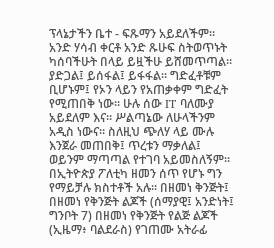ፕላኔታችን ቤተ - ፍጹማን አይደለችም። አንድ ሃሳብ ቀርቶ አንድ ጹሁፍ ስትወጥኑት ካሰባችሁት በላይ ይዟችሁ ይሸመጥጣል። ያድጋል፤ ይሰፋል፤ ይፋፋል። ግድፈቶቹም ቢሆኑም፤ የኦን ላይን የአጠቃቀም ግድፈት የሚጠበቅ ነው። ሁሉ ሰው IT ባለሙያ አይደለም እና። ሥልጣኔው ለሁላችንም አዲስ ነውና። ስለዚህ ጭለሃ ላይ ሙሉ እንጀራ መጠበቅ፤ ጥረቱን ማቃለል፤ ወይንም ማጣጣል የተገባ አይመስለኝም።
በኢትዮጵያ ፖለቲካ ዘመን ሰጥ የሆኑ ግን የማይቻሉ ክስተቶች አሉ። በዘመነ ቅንጅት፤ በዘመነ የቅንጅት ልጆች (ሰማያዊ፤ አንድነት፤ ግንቦት 7) በዘመነ የቅንጅት የልጅ ልጆች (ኢዜማ፥ ባልደራስ) የገጠሙ አትራፊ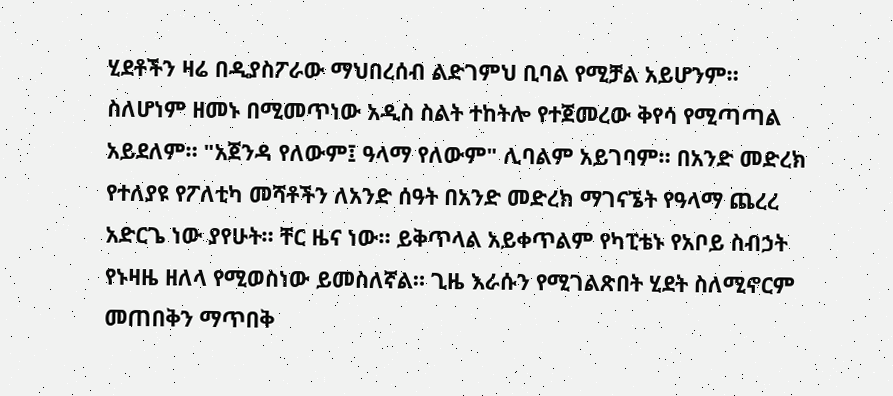ሂደቶችን ዛሬ በዲያስፖራው ማህበረሰብ ልድገምህ ቢባል የሚቻል አይሆንም።
ስለሆነም ዘመኑ በሚመጥነው አዲስ ስልት ተከትሎ የተጀመረው ቅየሳ የሚጣጣል አይደለም። "አጀንዳ የለውም፤ ዓላማ የለውም" ሊባልም አይገባም። በአንድ መድረክ የተለያዩ የፖለቲካ መሻቶችን ለአንድ ሰዓት በአንድ መድረክ ማገናኜት የዓላማ ጨረረ አድርጌ ነው ያየሁት። ቸር ዜና ነው። ይቅጥላል አይቀጥልም የካፒቴኑ የአቦይ ስብኃት የኑዛዜ ዘለላ የሚወስነው ይመስለኛል። ጊዜ እራሱን የሚገልጽበት ሂደት ስለሚኖርም መጠበቅን ማጥበቅ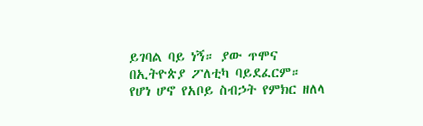ይገባል ባይ ነኝ። ያው ጥሞና በኢትዮጵያ ፖለቲካ ባይደፈርም።
የሆነ ሆኖ የአቦይ ስብኃት የምክር ዘለላ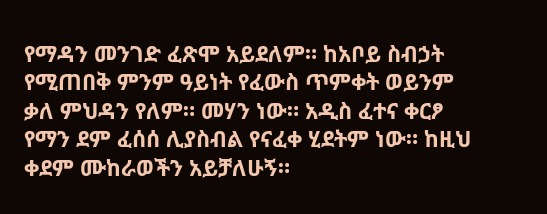የማዳን መንገድ ፈጽሞ አይደለም። ከአቦይ ስብኃት የሚጠበቅ ምንም ዓይነት የፈውስ ጥምቀት ወይንም ቃለ ምህዳን የለም። መሃን ነው። አዲስ ፈተና ቀርፆ የማን ደም ፈሰሰ ሊያስብል የናፈቀ ሂደትም ነው። ከዚህ ቀደም ሙከራወችን አይቻለሁኝ።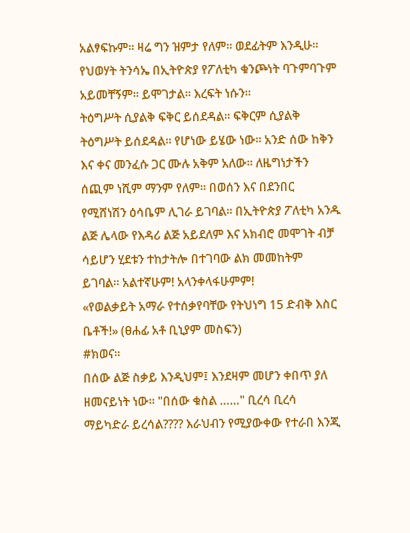አልፃፍኩም። ዛሬ ግን ዝምታ የለም። ወደፊትም እንዲሁ። የህወሃት ትንሳኤ በኢትዮጵያ የፖለቲካ ቁንጮነት ባጉምባጉም አይመቸኝም። ይሞገታል። እረፍት ነሱን።
ትዕግሥት ሲያልቅ ፍቅር ይሰደዳል። ፍቅርም ሲያልቅ ትዕግሥት ይሰደዳል። የሆነው ይሄው ነው። አንድ ሰው ከቅን እና ቀና መንፈሱ ጋር ሙሉ አቅም አለው። ለዜግነታችን ሰጪም ነሺም ማንም የለም። በወሰን እና በደንበር የሚሸነሽን ዕሳቤም ሊገራ ይገባል። በኢትዮጵያ ፖለቲካ አንዱ ልጅ ሌላው የእዳሪ ልጅ አይደለም እና አክብሮ መሞገት ብቻ ሳይሆን ሂደቱን ተከታትሎ በተገባው ልክ መመከትም ይገባል። አልተኛሁም! አላንቀላፋሁምም!
«የወልቃይት አማራ የተሰቃየባቸው የትህነግ 15 ድብቅ እስር ቤቶች!» (ፀሐፊ አቶ ቢኒያም መስፍን)
#ክወና።
በሰው ልጅ ስቃይ እንዲህም፤ እንደዛም መሆን ቀበጥ ያለ ዘመናይነት ነው። "በሰው ቁስል ……" ቢረሳ ቢረሳ ማይካድራ ይረሳል???? እራህብን የሚያውቀው የተራበ እንጂ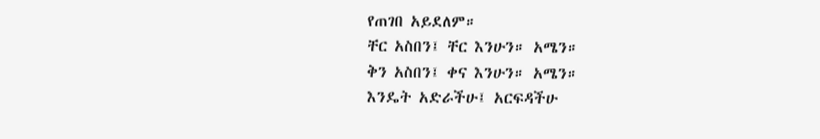የጠገበ አይደለም።
ቸር አስበን፤ ቸር እንሁን። አሜን።
ቅን አስበን፤ ቀና እንሁን። አሜን።
እንዴት አድራችሁ፤ አርፍዳችሁ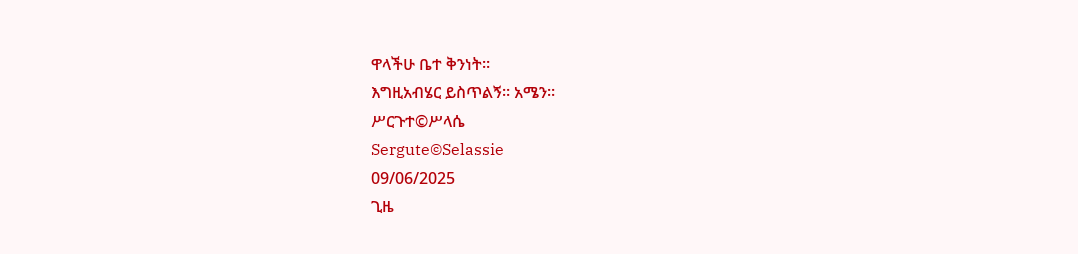ዋላችሁ ቤተ ቅንነት።
እግዚአብሄር ይስጥልኝ። አሜን።
ሥርጉተ©ሥላሴ
Sergute©Selassie
09/06/2025
ጊዜ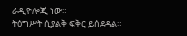ራዲዮሎጂ ነው።
ትዕግሥት ሲያልቅ ፍቅር ይሰደዳል።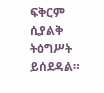ፍቅርም ሲያልቅ ትዕግሥት ይሰደዳል።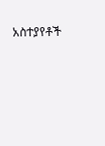አስተያየቶች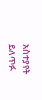አስተያየት ይለጥፉ